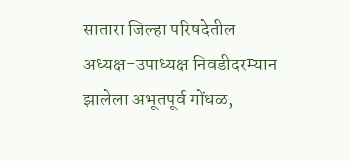सातारा जिल्हा परिषदेतील अध्यक्ष-उपाध्यक्ष निवडीदरम्यान झालेला अभूतपूर्व गोंधळ,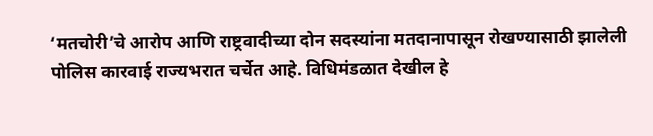‘मतचोरी’चे आरोप आणि राष्ट्रवादीच्या दोन सदस्यांना मतदानापासून रोखण्यासाठी झालेली पोलिस कारवाई राज्यभरात चर्चेत आहे. विधिमंडळात देखील हे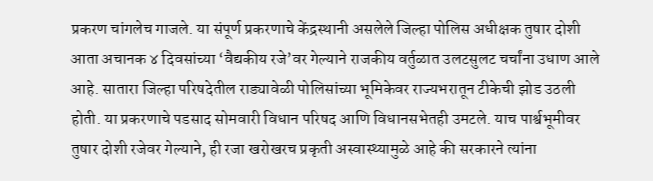प्रकरण चांगलेच गाजले. या संपूर्ण प्रकरणाचे केंद्रस्थानी असलेले जिल्हा पोलिस अधीक्षक तुषार दोशी आता अचानक ४ दिवसांच्या ‘वैद्यकीय रजे’वर गेल्याने राजकीय वर्तुळात उलटसुलट चर्चांना उधाण आले आहे. सातारा जिल्हा परिषदेतील राड्यावेळी पोलिसांच्या भूमिकेवर राज्यभरातून टीकेची झोड उठली होती. या प्रकरणाचे पडसाद सोमवारी विधान परिषद आणि विधानसभेतही उमटले. याच पार्श्वभूमीवर तुषार दोशी रजेवर गेल्याने, ही रजा खरोखरच प्रकृती अस्वास्थ्यामुळे आहे की सरकारने त्यांना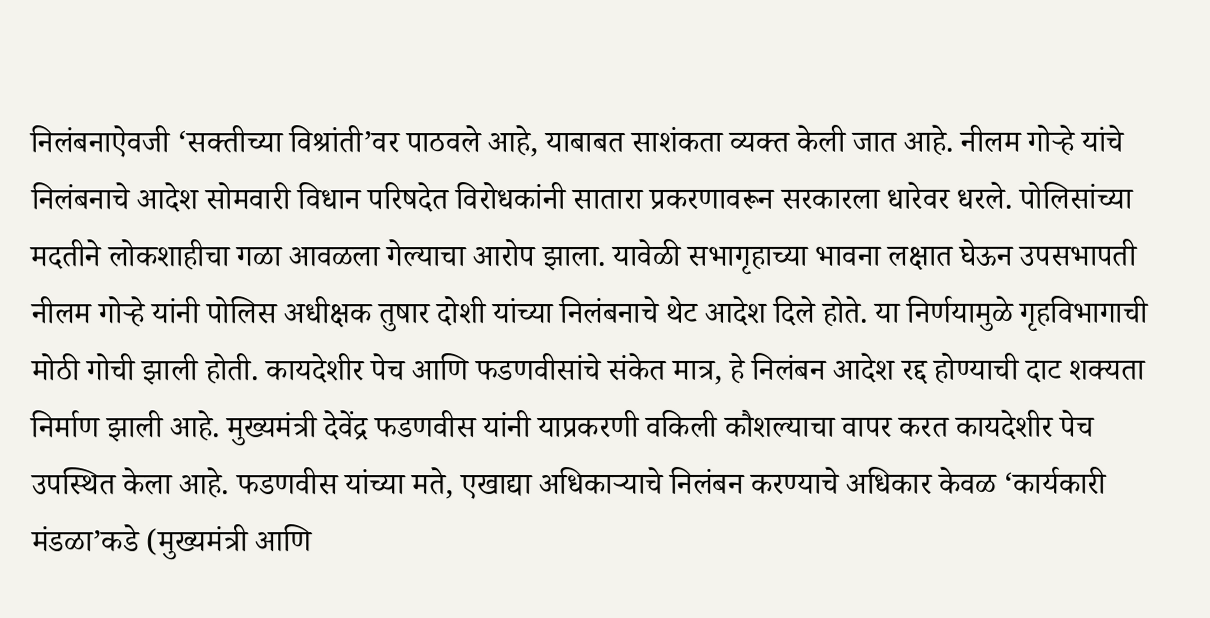निलंबनाऐवजी ‘सक्तीच्या विश्रांती’वर पाठवले आहे, याबाबत साशंकता व्यक्त केली जात आहे. नीलम गोऱ्हे यांचे निलंबनाचे आदेश सोमवारी विधान परिषदेत विरोधकांनी सातारा प्रकरणावरून सरकारला धारेवर धरले. पोलिसांच्या मदतीने लोकशाहीचा गळा आवळला गेल्याचा आरोप झाला. यावेळी सभागृहाच्या भावना लक्षात घेऊन उपसभापती नीलम गोऱ्हे यांनी पोलिस अधीक्षक तुषार दोशी यांच्या निलंबनाचे थेट आदेश दिले होते. या निर्णयामुळे गृहविभागाची मोठी गोची झाली होती. कायदेशीर पेच आणि फडणवीसांचे संकेत मात्र, हे निलंबन आदेश रद्द होण्याची दाट शक्यता निर्माण झाली आहे. मुख्यमंत्री देवेंद्र फडणवीस यांनी याप्रकरणी वकिली कौशल्याचा वापर करत कायदेशीर पेच उपस्थित केला आहे. फडणवीस यांच्या मते, एखाद्या अधिकाऱ्याचे निलंबन करण्याचे अधिकार केवळ ‘कार्यकारी मंडळा’कडे (मुख्यमंत्री आणि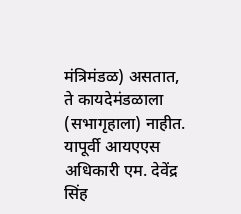मंत्रिमंडळ) असतात, ते कायदेमंडळाला (सभागृहाला) नाहीत. यापूर्वी आयएएस अधिकारी एम. देवेंद्र सिंह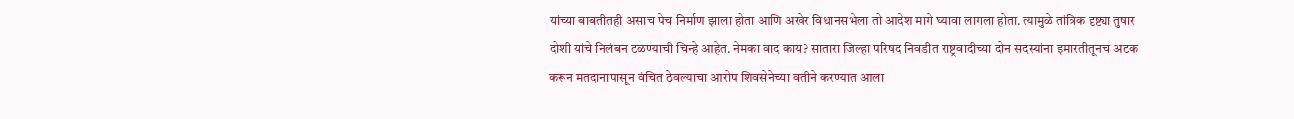यांच्या बाबतीतही असाच पेच निर्माण झाला होता आणि अखेर विधानसभेला तो आदेश मागे घ्यावा लागला होता. त्यामुळे तांत्रिक दृष्ट्या तुषार दोशी यांचे निलंबन टळण्याची चिन्हे आहेत. नेमका वाद काय? सातारा जिल्हा परिषद निवडीत राष्ट्रवादीच्या दोन सदस्यांना इमारतीतूनच अटक करून मतदानापासून वंचित ठेवल्याचा आरोप शिवसेनेच्या वतीने करण्यात आला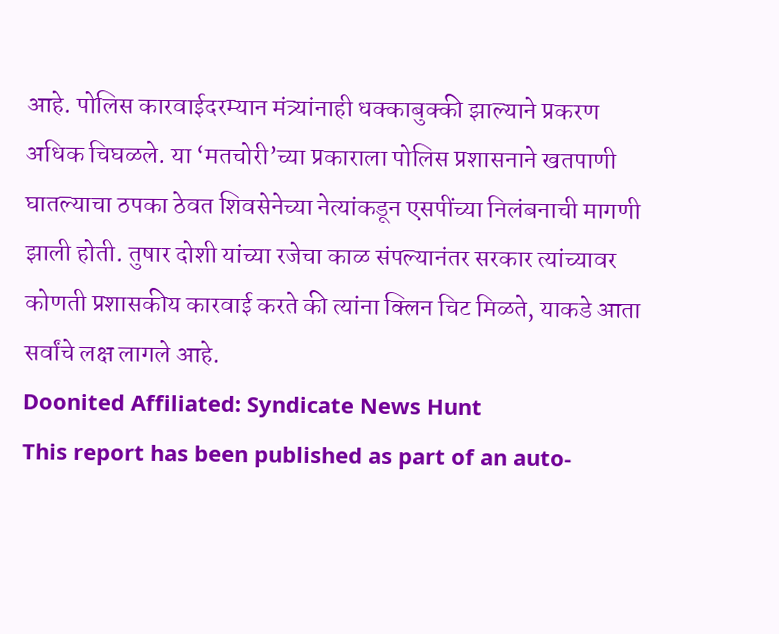आहे. पोलिस कारवाईदरम्यान मंत्र्यांनाही धक्काबुक्की झाल्याने प्रकरण अधिक चिघळले. या ‘मतचोरी’च्या प्रकाराला पोलिस प्रशासनाने खतपाणी घातल्याचा ठपका ठेवत शिवसेनेच्या नेत्यांकडून एसपींच्या निलंबनाची मागणी झाली होती. तुषार दोशी यांच्या रजेचा काळ संपल्यानंतर सरकार त्यांच्यावर कोणती प्रशासकीय कारवाई करते की त्यांना क्लिन चिट मिळते, याकडे आता सर्वांचे लक्ष लागले आहे.
Doonited Affiliated: Syndicate News Hunt
This report has been published as part of an auto-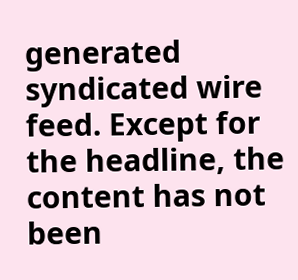generated syndicated wire feed. Except for the headline, the content has not been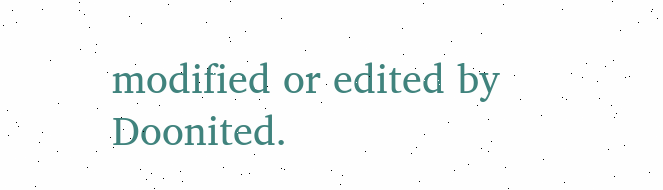modified or edited by Doonited.